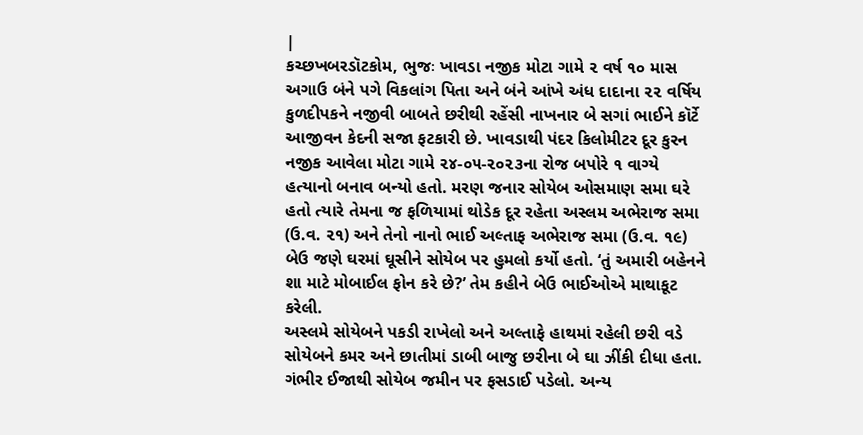|
કચ્છખબરડૉટકોમ, ભુજઃ ખાવડા નજીક મોટા ગામે ૨ વર્ષ ૧૦ માસ અગાઉ બંને પગે વિકલાંગ પિતા અને બંને આંખે અંધ દાદાના ૨૨ વર્ષિય કુળદીપકને નજીવી બાબતે છરીથી રહેંસી નાખનાર બે સગાં ભાઈને કૉર્ટે આજીવન કેદની સજા ફટકારી છે. ખાવડાથી પંદર કિલોમીટર દૂર કુરન નજીક આવેલા મોટા ગામે ૨૪-૦૫-૨૦૨૩ના રોજ બપોરે ૧ વાગ્યે હત્યાનો બનાવ બન્યો હતો. મરણ જનાર સોયેબ ઓસમાણ સમા ઘરે હતો ત્યારે તેમના જ ફળિયામાં થોડેક દૂર રહેતા અસ્લમ અભેરાજ સમા (ઉ.વ. ૨૧) અને તેનો નાનો ભાઈ અલ્તાફ અભેરાજ સમા (ઉ.વ. ૧૯) બેઉ જણે ઘરમાં ઘૂસીને સોયેબ પર હુમલો કર્યો હતો. ‘તું અમારી બહેનને શા માટે મોબાઈલ ફોન કરે છે?’ તેમ કહીને બેઉ ભાઈઓએ માથાકૂટ કરેલી.
અસ્લમે સોયેબને પકડી રાખેલો અને અલ્તાફે હાથમાં રહેલી છરી વડે સોયેબને કમર અને છાતીમાં ડાબી બાજુ છરીના બે ઘા ઝીંકી દીધા હતા.
ગંભીર ઈજાથી સોયેબ જમીન પર ફસડાઈ પડેલો. અન્ય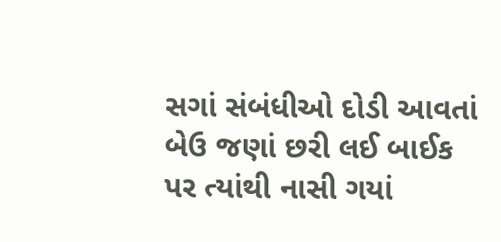સગાં સંબંધીઓ દોડી આવતાં બેઉ જણાં છરી લઈ બાઈક પર ત્યાંથી નાસી ગયાં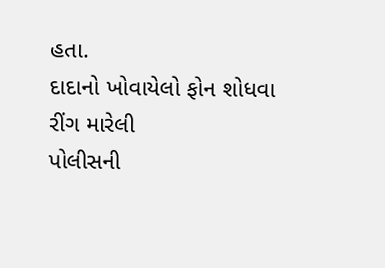હતા.
દાદાનો ખોવાયેલો ફોન શોધવા રીંગ મારેલી
પોલીસની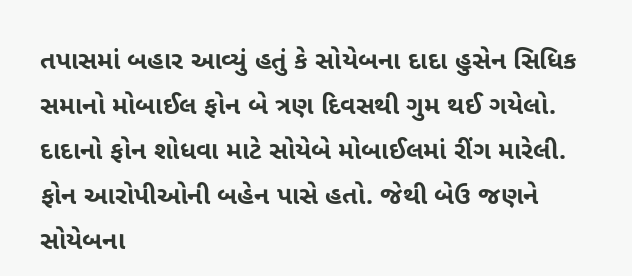તપાસમાં બહાર આવ્યું હતું કે સોયેબના દાદા હુસેન સિધિક સમાનો મોબાઈલ ફોન બે ત્રણ દિવસથી ગુમ થઈ ગયેલો. દાદાનો ફોન શોધવા માટે સોયેબે મોબાઈલમાં રીંગ મારેલી. ફોન આરોપીઓની બહેન પાસે હતો. જેથી બેઉ જણને સોયેબના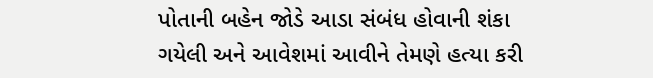પોતાની બહેન જોડે આડા સંબંધ હોવાની શંકા ગયેલી અને આવેશમાં આવીને તેમણે હત્યા કરી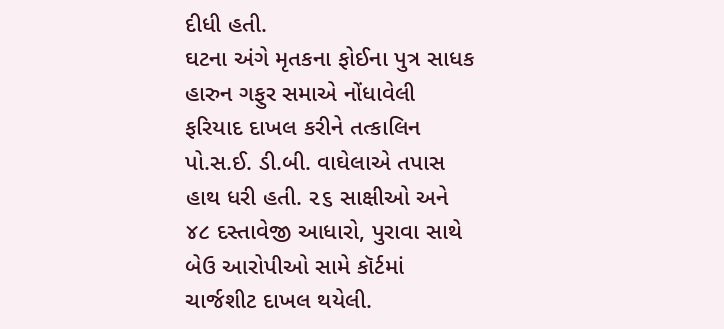દીધી હતી.
ઘટના અંગે મૃતકના ફોઈના પુત્ર સાધક હારુન ગફુર સમાએ નોંધાવેલી ફરિયાદ દાખલ કરીને તત્કાલિન પો.સ.ઈ. ડી.બી. વાઘેલાએ તપાસ હાથ ધરી હતી. ૨૬ સાક્ષીઓ અને ૪૮ દસ્તાવેજી આધારો, પુરાવા સાથે બેઉ આરોપીઓ સામે કૉર્ટમાં ચાર્જશીટ દાખલ થયેલી.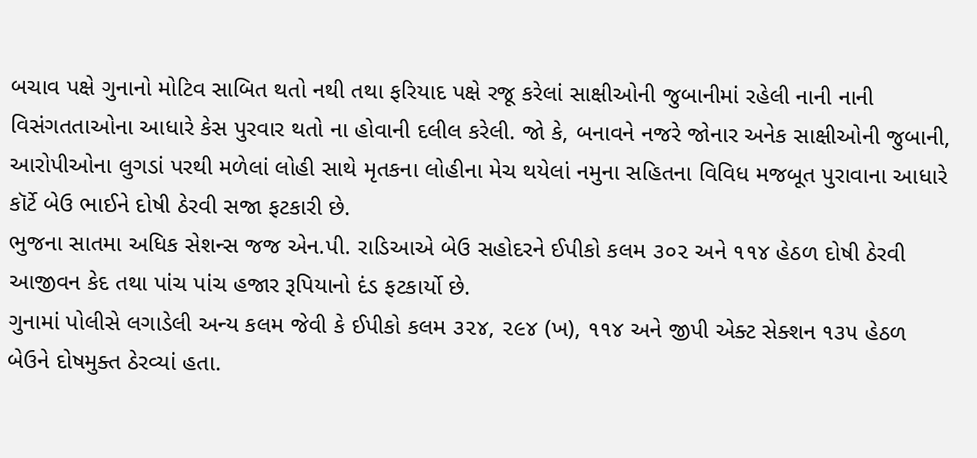બચાવ પક્ષે ગુનાનો મોટિવ સાબિત થતો નથી તથા ફરિયાદ પક્ષે રજૂ કરેલાં સાક્ષીઓની જુબાનીમાં રહેલી નાની નાની વિસંગતતાઓના આધારે કેસ પુરવાર થતો ના હોવાની દલીલ કરેલી. જો કે, બનાવને નજરે જોનાર અનેક સાક્ષીઓની જુબાની, આરોપીઓના લુગડાં પરથી મળેલાં લોહી સાથે મૃતકના લોહીના મેચ થયેલાં નમુના સહિતના વિવિધ મજબૂત પુરાવાના આધારે કૉર્ટે બેઉ ભાઈને દોષી ઠેરવી સજા ફટકારી છે.
ભુજના સાતમા અધિક સેશન્સ જજ એન.પી. રાડિઆએ બેઉ સહોદરને ઈપીકો કલમ ૩૦૨ અને ૧૧૪ હેઠળ દોષી ઠેરવી આજીવન કેદ તથા પાંચ પાંચ હજાર રૂપિયાનો દંડ ફટકાર્યો છે.
ગુનામાં પોલીસે લગાડેલી અન્ય કલમ જેવી કે ઈપીકો કલમ ૩૨૪, ૨૯૪ (ખ), ૧૧૪ અને જીપી એક્ટ સેક્શન ૧૩૫ હેઠળ બેઉને દોષમુક્ત ઠેરવ્યાં હતા.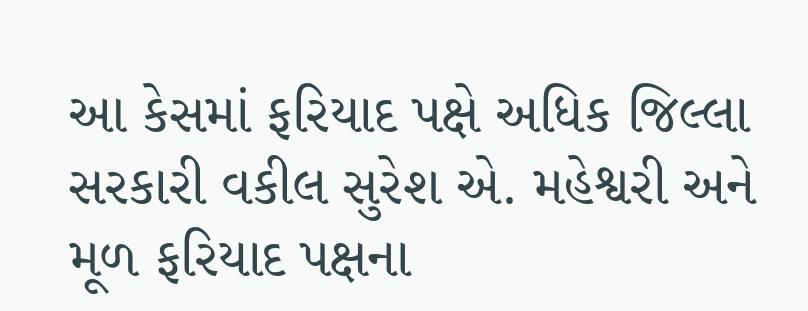આ કેસમાં ફરિયાદ પક્ષે અધિક જિલ્લા સરકારી વકીલ સુરેશ એ. મહેશ્વરી અને મૂળ ફરિયાદ પક્ષના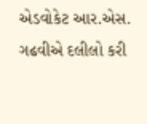એડવોકેટ આર.એસ. ગઢવીએ દલીલો કરી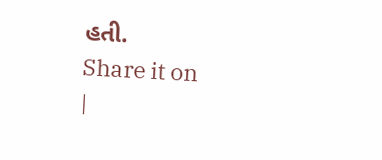હતી.
Share it on
|